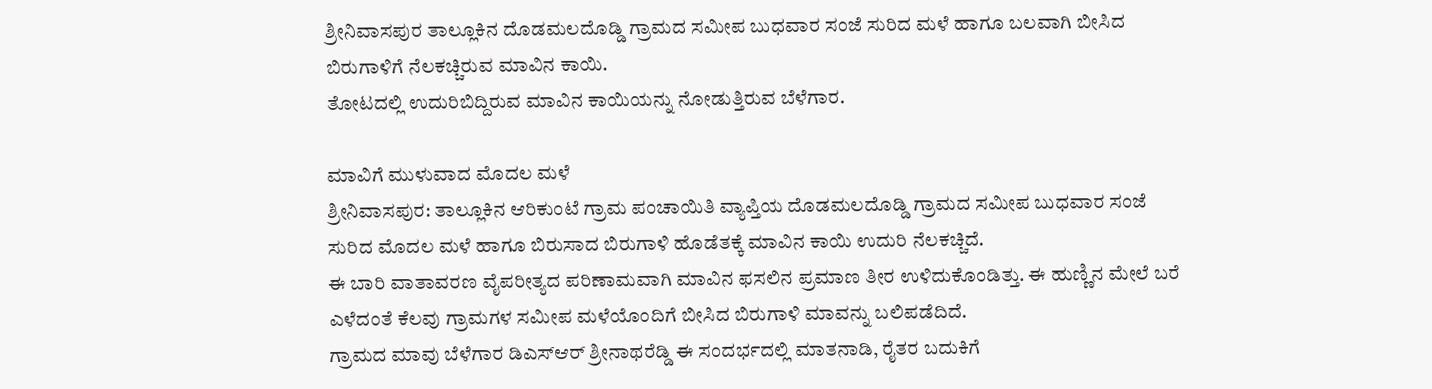ಶ್ರೀನಿವಾಸಪುರ ತಾಲ್ಲೂಕಿನ ದೊಡಮಲದೊಡ್ಡಿ ಗ್ರಾಮದ ಸಮೀಪ ಬುಧವಾರ ಸಂಜೆ ಸುರಿದ ಮಳೆ ಹಾಗೂ ಬಲವಾಗಿ ಬೀಸಿದ ಬಿರುಗಾಳಿಗೆ ನೆಲಕಚ್ಚಿರುವ ಮಾವಿನ ಕಾಯಿ.
ತೋಟದಲ್ಲಿ ಉದುರಿಬಿದ್ದಿರುವ ಮಾವಿನ ಕಾಯಿಯನ್ನು ನೋಡುತ್ತಿರುವ ಬೆಳೆಗಾರ.

ಮಾವಿಗೆ ಮುಳುವಾದ ಮೊದಲ ಮಳೆ
ಶ್ರೀನಿವಾಸಪುರ: ತಾಲ್ಲೂಕಿನ ಆರಿಕುಂಟೆ ಗ್ರಾಮ ಪಂಚಾಯಿತಿ ವ್ಯಾಪ್ತಿಯ ದೊಡಮಲದೊಡ್ಡಿ ಗ್ರಾಮದ ಸಮೀಪ ಬುಧವಾರ ಸಂಜೆ ಸುರಿದ ಮೊದಲ ಮಳೆ ಹಾಗೂ ಬಿರುಸಾದ ಬಿರುಗಾಳಿ ಹೊಡೆತಕ್ಕೆ ಮಾವಿನ ಕಾಯಿ ಉದುರಿ ನೆಲಕಚ್ಚಿದೆ.
ಈ ಬಾರಿ ವಾತಾವರಣ ವೈಪರೀತ್ಯದ ಪರಿಣಾಮವಾಗಿ ಮಾವಿನ ಫಸಲಿನ ಪ್ರಮಾಣ ತೀರ ಉಳಿದುಕೊಂಡಿತ್ತು. ಈ ಹುಣ್ಣಿನ ಮೇಲೆ ಬರೆ ಎಳೆದಂತೆ ಕೆಲವು ಗ್ರಾಮಗಳ ಸಮೀಪ ಮಳೆಯೊಂದಿಗೆ ಬೀಸಿದ ಬಿರುಗಾಳಿ ಮಾವನ್ನು ಬಲಿಪಡೆದಿದೆ.
ಗ್ರಾಮದ ಮಾವು ಬೆಳೆಗಾರ ಡಿಎಸ್ಆರ್ ಶ್ರೀನಾಥರೆಡ್ಡಿ ಈ ಸಂದರ್ಭದಲ್ಲಿ ಮಾತನಾಡಿ, ರೈತರ ಬದುಕಿಗೆ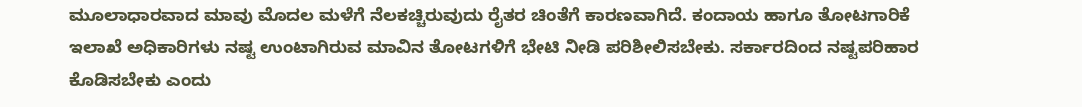ಮೂಲಾಧಾರವಾದ ಮಾವು ಮೊದಲ ಮಳೆಗೆ ನೆಲಕಚ್ಚಿರುವುದು ರೈತರ ಚಿಂತೆಗೆ ಕಾರಣವಾಗಿದೆ. ಕಂದಾಯ ಹಾಗೂ ತೋಟಗಾರಿಕೆ ಇಲಾಖೆ ಅಧಿಕಾರಿಗಳು ನಷ್ಟ ಉಂಟಾಗಿರುವ ಮಾವಿನ ತೋಟಗಳಿಗೆ ಭೇಟಿ ನೀಡಿ ಪರಿಶೀಲಿಸಬೇಕು. ಸರ್ಕಾರದಿಂದ ನಷ್ಟಪರಿಹಾರ ಕೊಡಿಸಬೇಕು ಎಂದು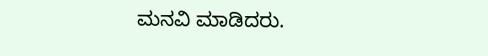ಮನವಿ ಮಾಡಿದರು.